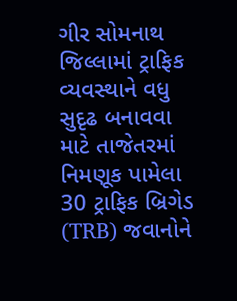ગીર સોમનાથ જિલ્લામાં ટ્રાફિક વ્યવસ્થાને વધુ સુદૃઢ બનાવવા માટે તાજેતરમાં નિમણૂક પામેલા 30 ટ્રાફિક બ્રિગેડ (TRB) જવાનોને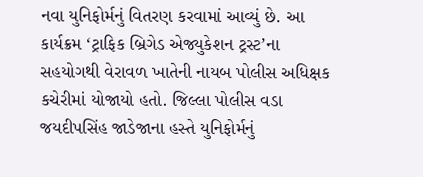નવા યુનિફોર્મનું વિતરણ કરવામાં આવ્યું છે. આ કાર્યક્રમ ‘ટ્રાફિક બ્રિગેડ એજ્યુકેશન ટ્રસ્ટ’ના સહયોગથી વેરાવળ ખાતેની નાયબ પોલીસ અધિક્ષક કચેરીમાં યોજાયો હતો. જિલ્લા પોલીસ વડા જયદીપસિંહ જાડેજાના હસ્તે યુનિફોર્મનું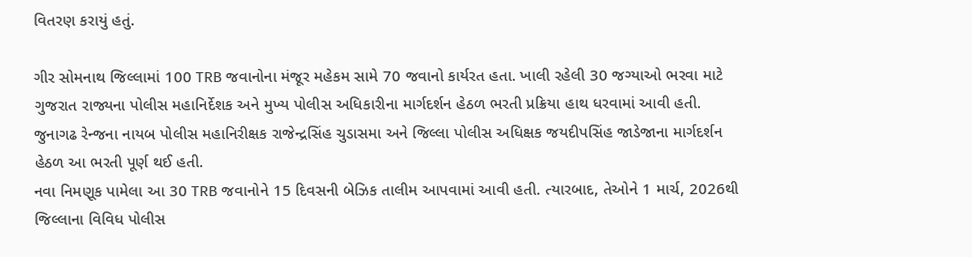વિતરણ કરાયું હતું.

ગીર સોમનાથ જિલ્લામાં 100 TRB જવાનોના મંજૂર મહેકમ સામે 70 જવાનો કાર્યરત હતા. ખાલી રહેલી 30 જગ્યાઓ ભરવા માટે ગુજરાત રાજ્યના પોલીસ મહાનિર્દેશક અને મુખ્ય પોલીસ અધિકારીના માર્ગદર્શન હેઠળ ભરતી પ્રક્રિયા હાથ ધરવામાં આવી હતી. જુનાગઢ રેન્જના નાયબ પોલીસ મહાનિરીક્ષક રાજેન્દ્રસિંહ ચુડાસમા અને જિલ્લા પોલીસ અધિક્ષક જયદીપસિંહ જાડેજાના માર્ગદર્શન હેઠળ આ ભરતી પૂર્ણ થઈ હતી.
નવા નિમણૂક પામેલા આ 30 TRB જવાનોને 15 દિવસની બેઝિક તાલીમ આપવામાં આવી હતી. ત્યારબાદ, તેઓને 1 માર્ચ, 2026થી જિલ્લાના વિવિધ પોલીસ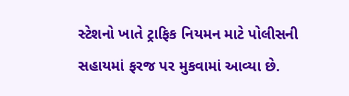સ્ટેશનો ખાતે ટ્રાફિક નિયમન માટે પોલીસની સહાયમાં ફરજ પર મુકવામાં આવ્યા છે.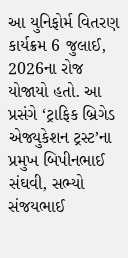આ યુનિફોર્મ વિતરણ કાર્યક્રમ 6 જુલાઈ, 2026ના રોજ યોજાયો હતો. આ પ્રસંગે ‘ટ્રાફિક બ્રિગેડ એજ્યુકેશન ટ્રસ્ટ’ના પ્રમુખ બિપીનભાઈ સંઘવી, સભ્યો સંજયભાઈ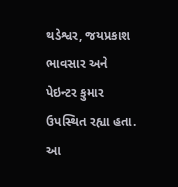થડેશ્વર, જયપ્રકાશ ભાવસાર અને પેઇન્ટર કુમાર ઉપસ્થિત રહ્યા હતા. આ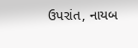ઉપરાંત, નાયબ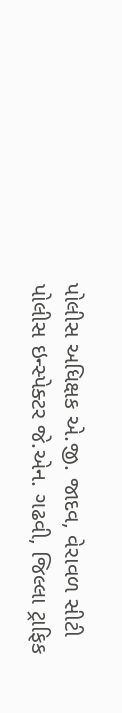પોલીસ અધિક્ષક એ.જી. જાદવ, વેરાવળ સીટી પોલીસ ઇન્સ્પેક્ટર જે.એન. ગઢવી, જિલ્લા ટ્રાફિક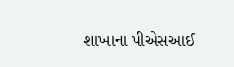શાખાના પીએસઆઈ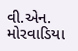વી.એન. મોરવાડિયા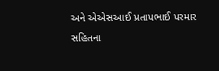અને એએસઆઈ પ્રતાપભાઈ પરમાર સહિતના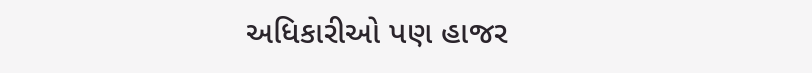અધિકારીઓ પણ હાજર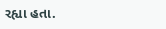રહ્યા હતા.